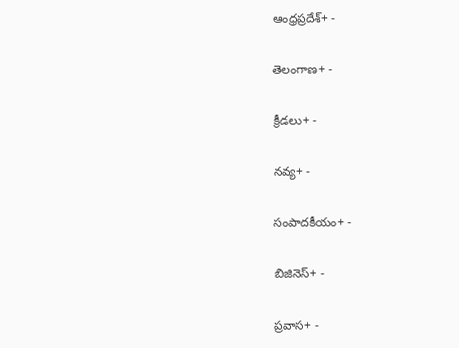ఆంధ్రప్రదేశ్+ -

తెలంగాణ+ -

క్రీడలు+ -

నవ్య+ -

సంపాదకీయం+ -

బిజినెస్+ -

ప్రవాస+ -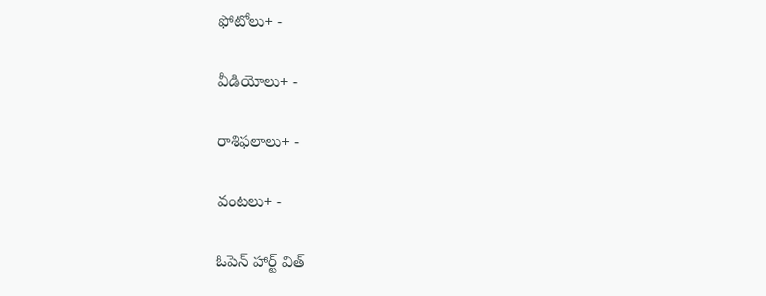ఫోటోలు+ -

వీడియోలు+ -

రాశిఫలాలు+ -

వంటలు+ -

ఓపెన్ హార్ట్ విత్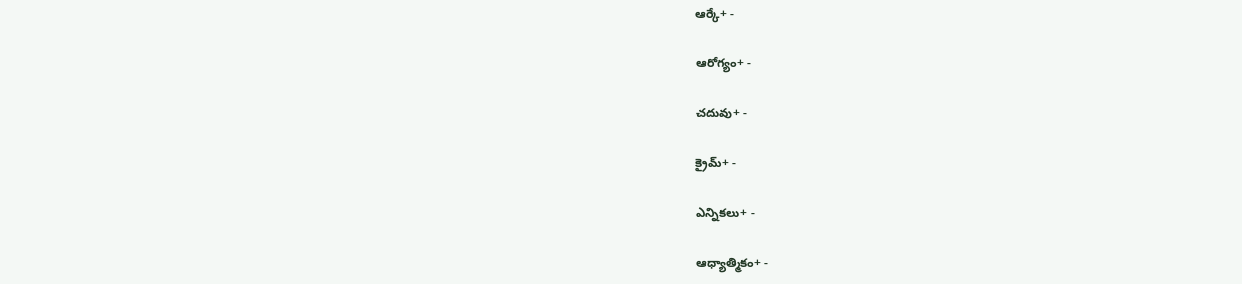ఆర్కే+ -

ఆరోగ్యం+ -

చదువు+ -

క్రైమ్+ -

ఎన్నికలు+ -

ఆధ్యాత్మికం+ -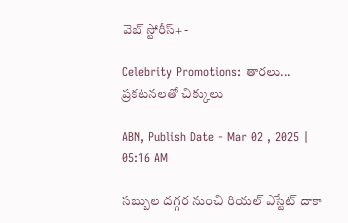వెబ్ స్టోరీస్+ -

Celebrity Promotions: తారలు... ప్రకటనలతో చిక్కులు

ABN, Publish Date - Mar 02 , 2025 | 05:16 AM

సబ్బుల దగ్గర నుంచి రియల్‌ ఎస్టేట్‌ దాకా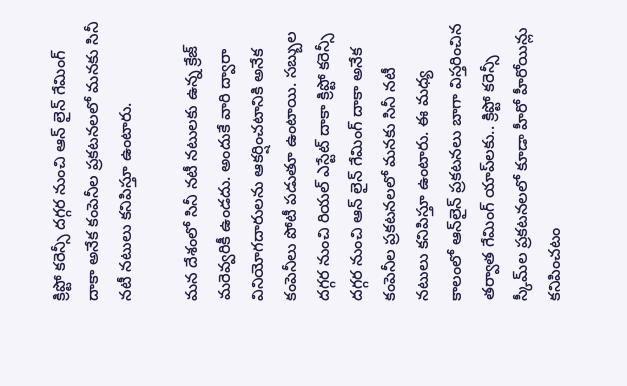క్రిప్టో కరెన్సీ దగ్గర నుంచి ఆన్‌ లైన్‌ గేమింగ్‌ దాకా అనేక కంపెనీల ప్రకటనలలో మనకు సినీ నటీ నటులు కనిపిస్తూ ఉంటారు.

మన దేశంలో సినీ నటీ నటులకు ఉన్న క్రేజ్‌ మరెవ్వరికీ ఉండదు. అందుకే వారి ద్వారా వినియోగదారులను ఆకర్షించటానికి అనేక కంపెనీలు పోటీ పడుతూ ఉంటాయి. సబ్బుల దగ్గర నుంచి రియల్‌ ఎస్టేట్‌ దాకా క్రిప్టో కరెన్సీ దగ్గర నుంచి ఆన్‌ లైన్‌ గేమింగ్‌ దాకా అనేక కంపెనీల ప్రకటనలలో మనకు సినీ నటీ నటులు కనిపిస్తూ ఉంటారు. ఈ మధ్య కాలంలో ఆన్‌లైన్‌ ప్రకటనలు బాగా విస్తరించిన తర్వాత గేమింగ్‌ యాప్‌లకు.. క్రిప్టో కరెన్సీ స్కీమ్‌ల ప్రకటనలలో కూడా హీరో హీరోయిన్లు కనిపించటం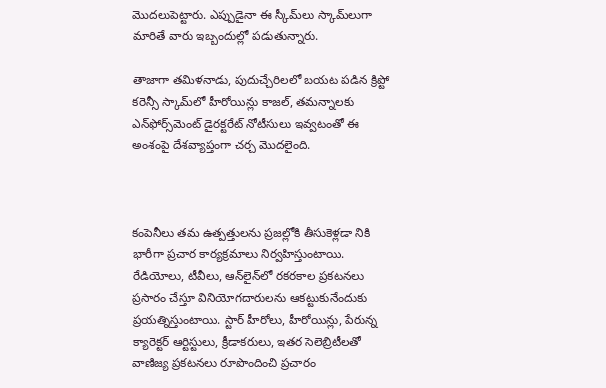మొదలుపెట్టారు. ఎప్పుడైనా ఈ స్కీమ్‌లు స్కామ్‌లుగా మారితే వారు ఇబ్బందుల్లో పడుతున్నారు.

తాజాగా తమిళనాడు, పుదుచ్చేరిలలో బయట పడిన క్రిప్టో కరెన్సీ స్కామ్‌లో హీరోయిన్లు కాజల్‌, తమన్నాలకు ఎన్‌ఫోర్స్‌మెంట్‌ డైరక్టరేట్‌ నోటీసులు ఇవ్వటంతో ఈ అంశంపై దేశవ్యాప్తంగా చర్చ మొదలైంది.



కంపెనీలు తమ ఉత్పత్తులను ప్రజల్లోకి తీసుకెళ్లడా నికి భారీగా ప్రచార కార్యక్రమాలు నిర్వహిస్తుంటాయి. రేడియోలు, టీవీలు, ఆన్‌లైన్‌లో రకరకాల ప్రకటనలు ప్రసారం చేస్తూ వినియోగదారులను ఆకట్టుకునేందుకు ప్రయత్నిస్తుంటాయి. స్టార్‌ హీరోలు, హీరోయిన్లు, పేరున్న క్యారెక్టర్‌ ఆర్టిస్టులు, క్రీడాకరులు, ఇతర సెలెబ్రిటీలతో వాణిజ్య ప్రకటనలు రూపొందించి ప్రచారం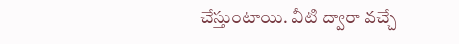చేస్తుంటాయి. వీటి ద్వారా వచ్చే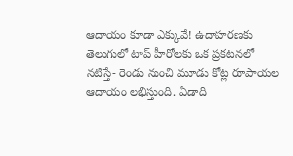ఆదాయం కూడా ఎక్కువే! ఉదాహరణకు తెలుగులో టాప్‌ హీరోలకు ఒక ప్రకటనలో నటిస్తే- రెండు నుంచి మూడు కోట్ల రూపాయల ఆదాయం లభిస్తుంది. ఏడాది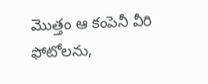మొత్తం ఆ కంపెనీ వీరి ఫోటోలను,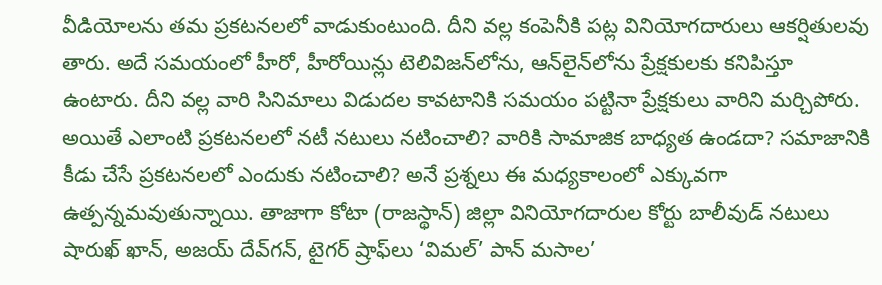వీడియోలను తమ ప్రకటనలలో వాడుకుంటుంది. దీని వల్ల కంపెనీకి పట్ల వినియోగదారులు ఆకర్షితులవు తారు. అదే సమయంలో హీరో, హీరోయిన్లు టెలివిజన్‌లోను, ఆన్‌లైన్‌లోను ప్రేక్షకులకు కనిపిస్తూ ఉంటారు. దీని వల్ల వారి సినిమాలు విడుదల కావటానికి సమయం పట్టినా ప్రేక్షకులు వారిని మర్చిపోరు. అయితే ఎలాంటి ప్రకటనలలో నటీ నటులు నటించాలి? వారికి సామాజిక బాధ్యత ఉండదా? సమాజానికి కీడు చేసే ప్రకటనలలో ఎందుకు నటించాలి? అనే ప్రశ్నలు ఈ మధ్యకాలంలో ఎక్కువగా ఉత్పన్నమవుతున్నాయి. తాజాగా కోటా (రాజస్థాన్‌) జిల్లా వినియోగదారుల కోర్టు బాలీవుడ్‌ నటులు షారుఖ్‌ ఖాన్‌, అజయ్‌ దేవ్‌గన్‌, టైగర్‌ ష్రాఫ్‌లు ‘విమల్‌’ పాన్‌ మసాల’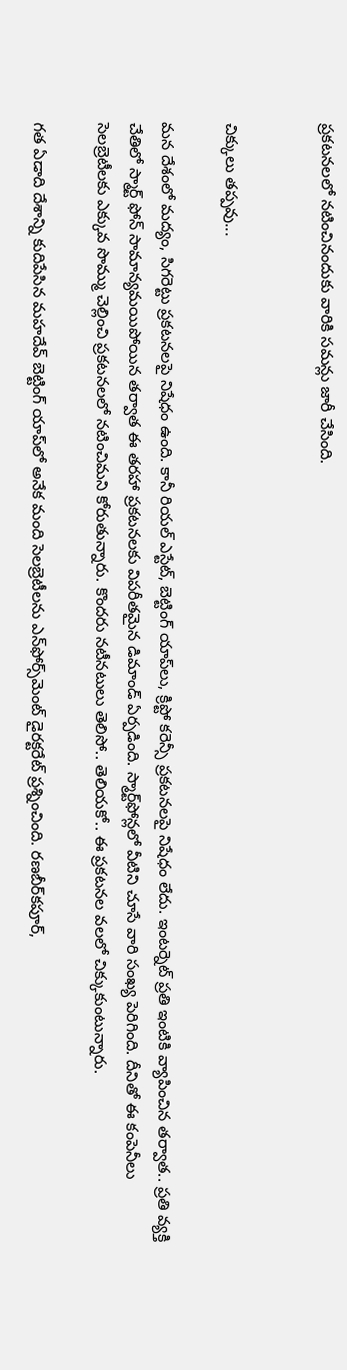ప్రకటనలలో నటించినందుకు వారికి సమన్లు జారీ చేసింది.


చిక్కులు తప్పవు...

మన దేశంలో మద్యం, సిగరెట్టు ప్రకటనలపై నిషేధం ఉంది. కానీ రియల్‌ ఎస్టేట్‌, బెట్టింగ్‌ యాప్‌లు, క్రిప్టో కరెన్సీ ప్రకటనలపై నిషేధం లేదు. ఇంటర్నెట్‌ ప్రతి ఇంటికి వ్యాపించిన తర్వాత.. ప్రతి వ్యక్తి చేతిలో స్మార్ట్‌ ఫోన్‌ సామాన్యమయిపోయిన తర్వాత ఈ తరహా ప్రకటనలకు విపరీతమైన డిమాండ్‌ ఏర్పడింది. స్మార్ట్‌ఫోన్లలో వీటిని చూసే వారి సంఖ్య పెరిగింది. దీనితో ఈ కంపెనీలు సెలబ్రెటీలకు ఎక్కువ సొమ్ము చెల్లించి ప్రకటనలలో నటించిమని కోరుతున్నారు. కొందరు నటీనటులు తెలిసో.. తెలియకో.. ఈ ప్రకటనల వలలో చిక్కుకుంటున్నారు.

గత ఏడాది దేశాన్ని కుదిపేసిన మహదేవ్‌ బెట్టింగ్‌ యాప్‌లో అనేక మంది సెలబ్రెటీలను ఎన్‌ఫోర్స్‌మెంట్‌ డైరక్టరేట్‌ ప్రశ్నించింది. రణబీర్‌కపూర్‌,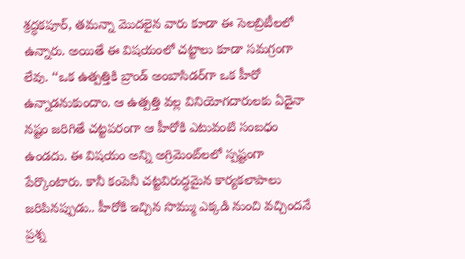శ్రద్ధకపూర్‌, తమన్నా మొదలైన వారు కూడా ఈ సెలబ్రిటీలలో ఉన్నారు. అయితే ఈ విషయంలో చట్టాలు కూడా సమగ్రంగా లేవు. ‘‘ఒక ఉత్పత్తికి బ్రాండ్‌ అంబాసిడర్‌గా ఒక హీరో ఉన్నాడనుకుందాం. ఆ ఉత్పత్తి వల్ల వినియోగదారులకు ఏదైనా నష్టం జరిగితే చట్టపరంగా ఆ హీరోకి ఎటువంటి సంబధం ఉండదు. ఈ విషయం అన్ని అగ్రిమెంట్‌లలో స్పష్టంగా పేర్కొంటారు. కానీ కంపెనీ చట్టవిరుద్ధమైన కార్యకలాపాలు జరిపినప్పుడు.. హీరోకి ఇచ్చిన సొమ్ము ఎక్కడి నుంచి వచ్చిందనే ప్రశ్న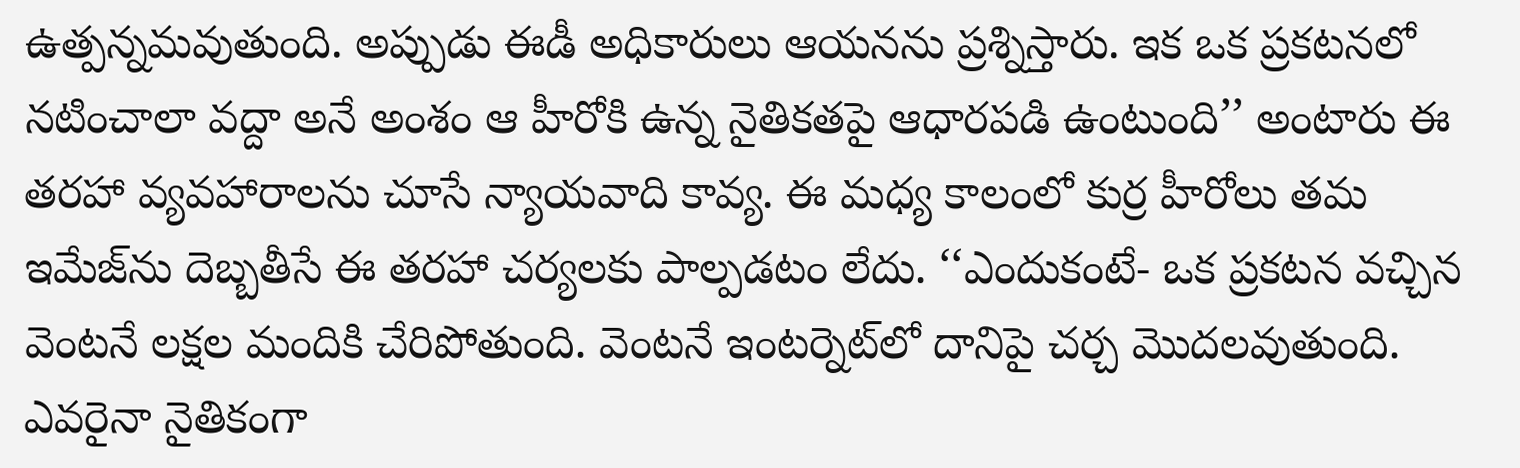ఉత్పన్నమవుతుంది. అప్పుడు ఈడీ అధికారులు ఆయనను ప్రశ్నిస్తారు. ఇక ఒక ప్రకటనలో నటించాలా వద్దా అనే అంశం ఆ హీరోకి ఉన్న నైతికతపై ఆధారపడి ఉంటుంది’’ అంటారు ఈ తరహా వ్యవహారాలను చూసే న్యాయవాది కావ్య. ఈ మధ్య కాలంలో కుర్ర హీరోలు తమ ఇమేజ్‌ను దెబ్బతీసే ఈ తరహా చర్యలకు పాల్పడటం లేదు. ‘‘ఎందుకంటే- ఒక ప్రకటన వచ్చిన వెంటనే లక్షల మందికి చేరిపోతుంది. వెంటనే ఇంటర్నెట్‌లో దానిపై చర్చ మొదలవుతుంది. ఎవరైనా నైతికంగా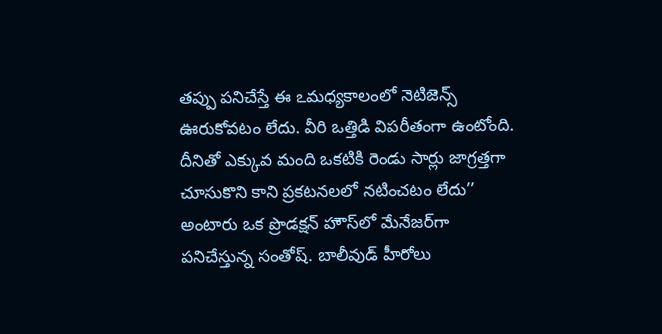తప్పు పనిచేస్తే ఈ ఽమధ్యకాలంలో నెటిజెన్స్‌ ఊరుకోవటం లేదు. వీరి ఒత్తిడి విపరీతంగా ఉంటోంది. దీనితో ఎక్కువ మంది ఒకటికి రెండు సార్లు జాగ్రత్తగా చూసుకొని కాని ప్రకటనలలో నటించటం లేదు’’ అంటారు ఒక ప్రొడక్షన్‌ హౌస్‌లో మేనేజర్‌గా పనిచేస్తున్న సంతోష్‌. బాలీవుడ్‌ హీరోలు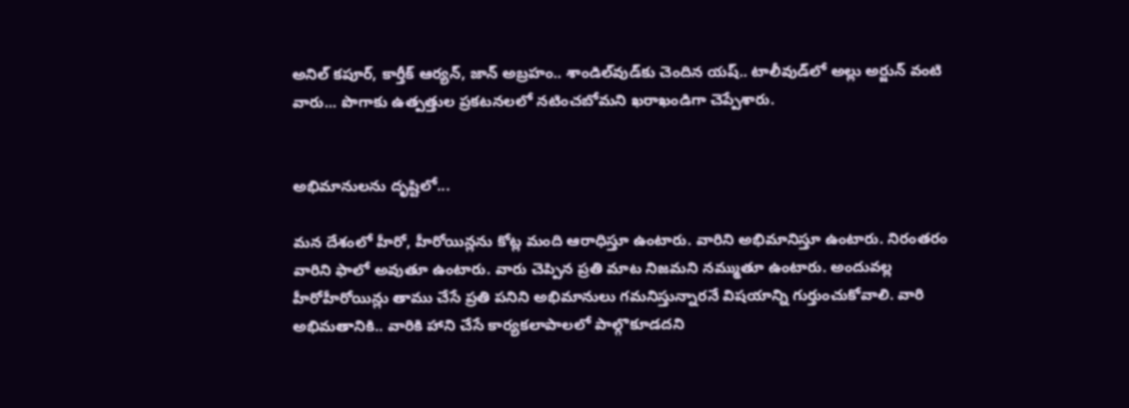అనిల్‌ కపూర్‌, కార్తీక్‌ ఆర్యన్‌, జాన్‌ అబ్రహం.. శాండిల్‌వుడ్‌కు చెందిన యష్‌.. టాలీవుడ్‌లో అల్లు అర్జున్‌ వంటి వారు... పొగాకు ఉత్పత్తుల ప్రకటనలలో నటించబోమని ఖరాఖండిగా చెప్పేశారు.


అభిమానులను దృష్టిలో...

మన దేశంలో హీరో, హీరోయిన్లను కోట్ల మంది ఆరాధిస్తూ ఉంటారు. వారిని అభిమానిస్తూ ఉంటారు. నిరంతరం వారిని ఫాలో అవుతూ ఉంటారు. వారు చెప్పిన ప్రతి మాట నిజమని నమ్ముతూ ఉంటారు. అందువల్ల హీరోహీరోయిన్లు తాము చేసే ప్రతి పనిని అభిమానులు గమనిస్తున్నారనే విషయాన్ని గుర్తుంచుకోవాలి. వారి అభిమతానికి.. వారికి హాని చేసే కార్యకలాపాలలో పాల్గొకూడదని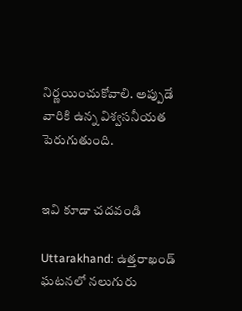నిర్ణయించుకోవాలి. అప్పుడే వారికి ఉన్న విశ్వసనీయత పెరుగుతుంది.


ఇవి కూడా చదవండి

Uttarakhand: ఉత్తరాఖండ్ ఘటనలో నలుగురు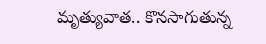మృత్యువాత.. కొనసాగుతున్న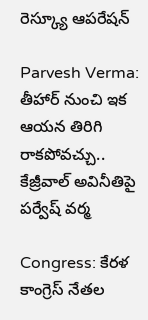రెస్క్యూ ఆపరేషన్

Parvesh Verma: తీహార్ నుంచి ఇక ఆయన తిరిగి రాకపోవచ్చు.. కేజ్రీవాల్‌ అవినీతిపై పర్వేష్ వర్మ

Congress: కేరళ కాంగ్రెస్‌ నేతల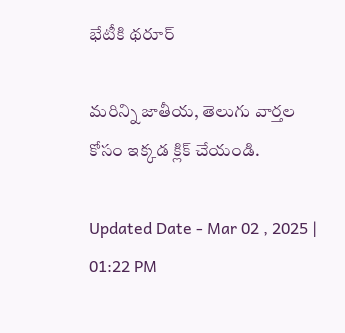భేటీకి థరూర్‌

మరిన్ని జాతీయ, తెలుగు వార్తల కోసం ఇక్కడ క్లిక్ చేయండి.

Updated Date - Mar 02 , 2025 | 01:22 PM